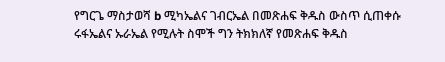የግርጌ ማስታወሻ b ሚካኤልና ገብርኤል በመጽሐፍ ቅዱስ ውስጥ ሲጠቀሱ ሩፋኤልና ኡራኤል የሚሉት ስሞች ግን ትክክለኛ የመጽሐፍ ቅዱስ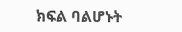ክፍል ባልሆኑት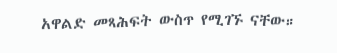አዋልድ መጻሕፍት ውስጥ የሚገኙ ናቸው።